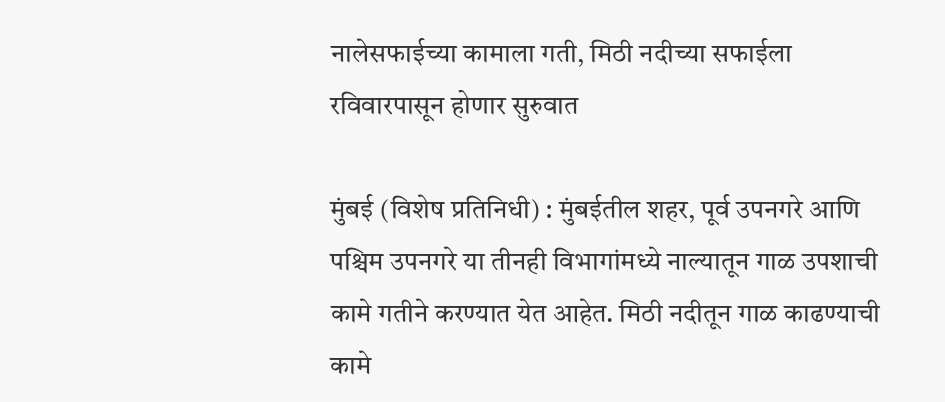नालेसफाईच्या कामाला गती, मिठी नदीच्या सफाईला रविवारपासून होणार सुरुवात

मुंबई (विशेष प्रतिनिधी) : मुंबईतील शहर, पूर्व उपनगरे आणि पश्चिम उपनगरे या तीनही विभागांमध्ये नाल्‍यातून गाळ उपशाची कामे गतीने करण्यात येत आहेत. मिठी नदीतून गाळ काढण्याची कामे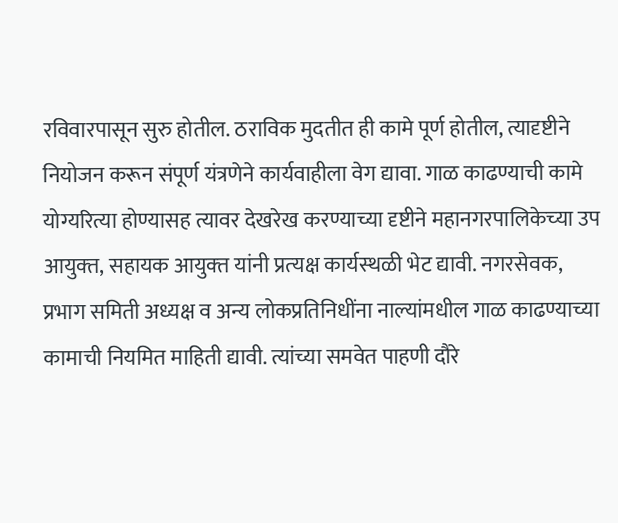रविवारपासून सुरु होतील. ठराविक मुदतीत ही कामे पूर्ण होतील, त्यादृष्टीने नियोजन करून संपूर्ण यंत्रणेने कार्यवाहीला वेग द्यावा. गाळ काढण्याची कामे योग्यरित्या होण्यासह त्यावर देखरेख करण्याच्या दृष्टीने महानगरपालिकेच्‍या उप आयुक्‍त, सहायक आयुक्‍त यांनी प्रत्‍यक्ष कार्यस्‍थळी भेट द्यावी. नगरसेवक, प्रभाग समिती अध्यक्ष व अन्य लोकप्रतिनिधींना नाल्यांमधील गाळ काढण्याच्या कामाची नियमित माहिती द्यावी. त्यांच्या समवेत पाहणी दौरे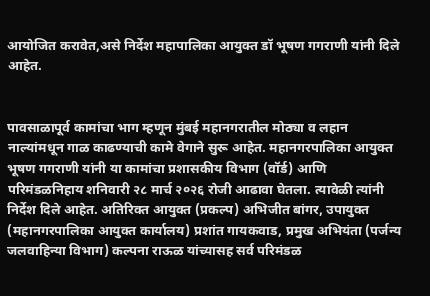आयोजित करावेत,असे निर्देश महापालिका आयुक्त डॉ भूषण गगराणी यांनी दिले आहेत.


पावसाळापूर्व कामांचा भाग म्हणून मुंबई महानगरातील मोठ्या व लहान नाल्यांमधून गाळ काढण्याची कामे वेगाने सुरू आहेत. महानगरपालिका आयुक्त भूषण गगराणी यांनी या कामांचा प्रशासकीय विभाग (वॉर्ड) आणि परिमंडळनिहाय शनिवारी २८ मार्च २०२६ रोजी आढावा घेतला. त्यावेळी त्यांनी निर्देश दिले आहेत. अतिरिक्त आयुक्त (प्रकल्प) अभिजीत बांगर, उपायुक्त (महानगरपालिका आयुक्त कार्यालय) प्रशांत गायकवाड, प्रमुख अभियंता (पर्जन्य जलवाहिन्या विभाग) कल्पना राऊळ यांच्यासह सर्व परिमंडळ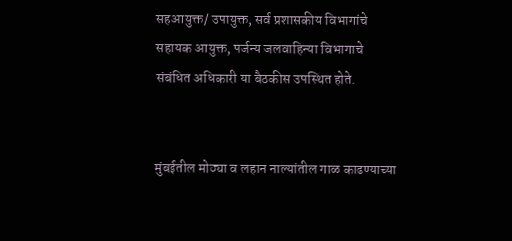सहआयुक्त/ उपायुक्त, सर्व प्रशासकीय विभागांचे सहायक आयुक्त, पर्जन्य जलवाहिन्या विभागाचे संबंधित अधिकारी या बैठकीस उपस्थित होते.


मुंबईतील मोठ्या व लहान नाल्‍यांतील गाळ काढण्याच्या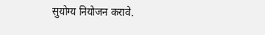सुयोग्य नियोजन करावे.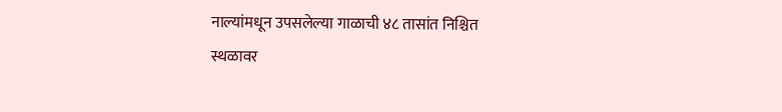नाल्यांमधून उपसलेल्या गाळाची ४८ तासांत निश्चित स्थळावर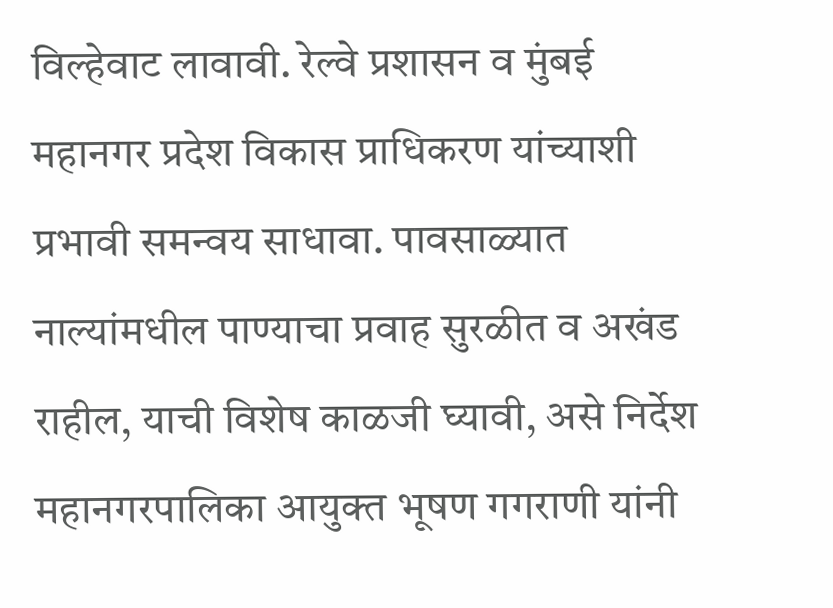विल्हेवाट लावावी. रेल्वे प्रशासन व मुंबई महानगर प्रदेश विकास प्राधिकरण यांच्याशी प्रभावी समन्वय साधावा. पावसाळ्यात नाल्यांमधील पाण्याचा प्रवाह सुरळीत व अखंड राहील, याची विशेष काळजी घ्यावी, असे निर्देश महानगरपालिका आयुक्त भूषण गगराणी यांनी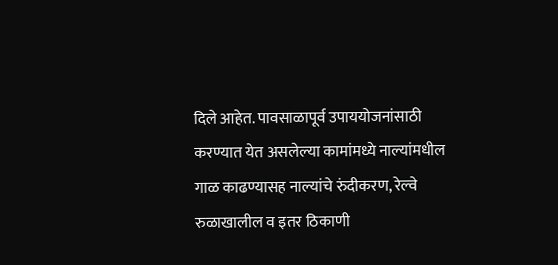दिले आहेत. पावसाळापूर्व उपाययोजनांसाठी करण्यात येत असलेल्या कामांमध्ये नाल्यांमधील गाळ काढण्यासह नाल्यांचे रुंदीकरण, रेल्वे रुळाखालील व इतर ठिकाणी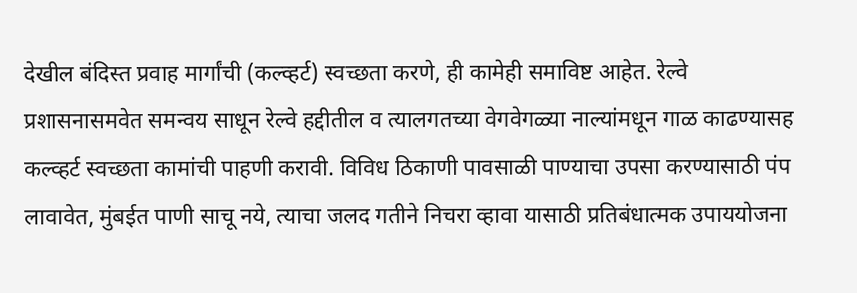देखील बंदिस्त प्रवाह मार्गांची (कल्व्हर्ट) स्वच्छता करणे, ही कामेही समाविष्ट आहेत. रेल्वे प्रशासनासमवेत समन्‍वय साधून रेल्वे हद्दीतील व त्यालगतच्या वेगवेगळ्या नाल्यांमधून गाळ काढण्यासह कल्व्हर्ट स्वच्छता कामांची पाहणी करावी. विविध ठिकाणी पावसाळी पाण्याचा उपसा करण्यासाठी पंप लावावेत, मुंबईत पाणी साचू नये, त्‍याचा जलद गतीने निचरा व्‍हावा यासाठी प्रतिबंधात्‍मक उपाययोजना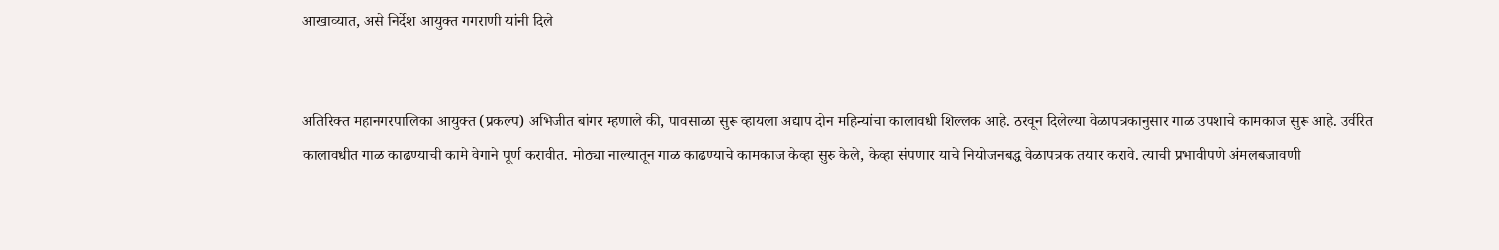आखाव्‍यात, असे निर्देश आयुक्‍त गगराणी यांनी दिले


अतिरिक्त महानगरपालिका आयुक्त (प्रकल्प) अभिजीत बांगर म्हणाले की, पावसाळा सुरू व्हायला अद्याप दोन महिन्यांचा कालावधी शिल्‍लक आहे. ठरवून दिलेल्‍या वेळापत्रकानुसार गाळ उपशाचे कामकाज सुरू आहे. उर्वरित कालावधीत गाळ काढण्याची कामे वेगाने पूर्ण करावीत. मोठ्या नाल्यातून गाळ काढण्याचे कामकाज केव्हा सुरु केले, केव्हा संपणार याचे नियोजनबद्ध वेळापत्रक तयार करावे. त्याची प्रभावीपणे अंमलबजावणी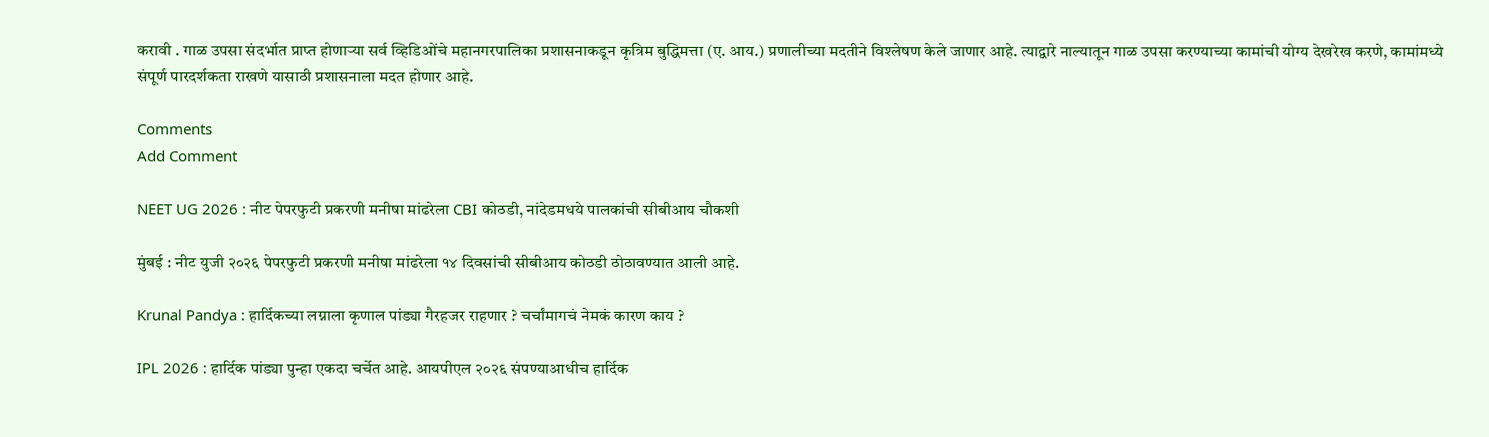करावी . गाळ उपसा संदर्भात प्राप्त होणाऱ्या सर्व व्हिडिओंचे महानगरपालिका प्रशासनाकडून कृत्रिम बुद्धिमत्ता (ए. आय.) प्रणालीच्या मदतीने विश्लेषण केले जाणार आहे. त्याद्वारे नाल्यातून गाळ उपसा करण्याच्या कामांची योग्य देखरेख करणे, कामांमध्ये संपूर्ण पारदर्शकता राखणे यासाठी प्रशासनाला मदत होणार आहे.

Comments
Add Comment

NEET UG 2026 : नीट पेपरफुटी प्रकरणी मनीषा मांढरेला CBI कोठडी, नांदेडमधये पालकांची सीबीआय चौकशी

मुंबई : नीट युजी २०२६ पेपरफुटी प्रकरणी मनीषा मांढरेला १४ दिवसांची सीबीआय कोठडी ठोठावण्यात आली आहे.

Krunal Pandya : हार्दिकच्या लग्नाला कृणाल पांड्या गैरहजर राहणार ? चर्चांमागचं नेमकं कारण काय ?

IPL 2026 : हार्दिक पांड्या पुन्हा एकदा चर्चेत आहे. आयपीएल २०२६ संपण्याआधीच हार्दिक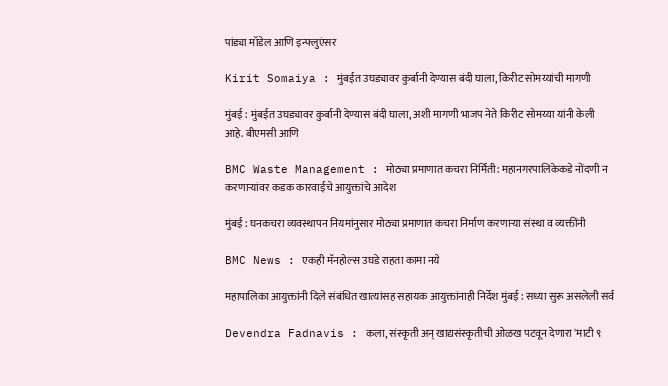पांड्या मॉडेल आणि इन्फ्लुएंसर

Kirit Somaiya : मुंबईत उघड्यावर कुर्बानी देण्यास बंदी घाला, किरीट सोमय्यांची मागणी

मुंबई : मुंबईत उघड्यावर कुर्बानी देण्यास बंदी घाला, अशी मागणी भाजप नेते किरीट सोमय्या यांनी केली आहे. बीएमसी आणि

BMC Waste Management : मोठ्या प्रमाणात कचरा निर्मिती: महानगरपालिकेकडे नोंदणी न करणाऱ्यांवर कडक कारवाईचे आयुक्तांचे आदेश

मुंबई : घनकचरा व्यवस्थापन नियमांनुसार मोठ्या प्रमाणात कचरा निर्माण करणाऱ्या संस्था व व्यक्तींनी

BMC News : एकही मॅनहोल्स उघडे राहता कामा नये

महापालिका आयुक्तांनी दिले संबंधित खात्यांसह सहायक आयुक्तांनाही निर्देश मुंबई : सध्या सुरू असलेली सर्व

Devendra Fadnavis : कला, संस्कृती अन् खाद्यसंस्कृतीची ओळख पटवून देणारा 'माटी ९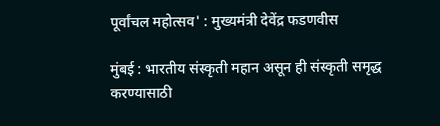पूर्वांचल महोत्सव' : मुख्यमंत्री देवेंद्र फडणवीस

मुंबई : भारतीय संस्कृती महान असून ही संस्कृती समृद्ध करण्यासाठी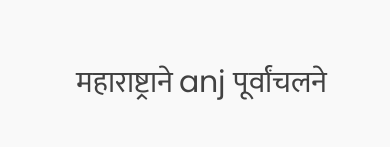महाराष्ट्राने anj पूर्वांचलने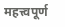महत्त्वपूर्ण